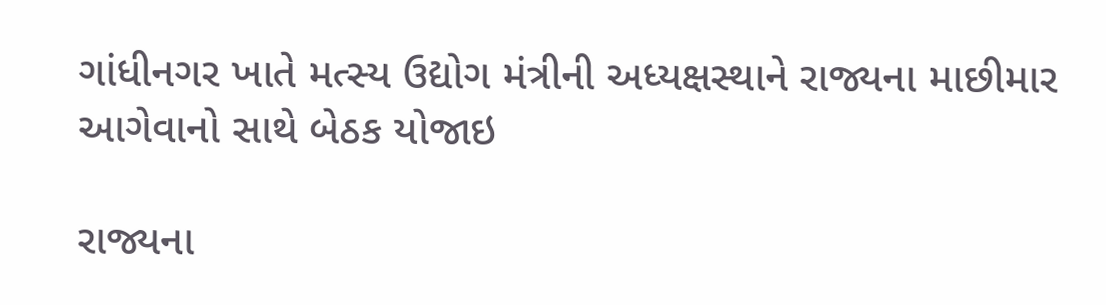ગાંધીનગર ખાતે મત્સ્ય ઉદ્યોગ મંત્રીની અધ્યક્ષસ્થાને રાજ્યના માછીમાર આગેવાનો સાથે બેઠક યોજાઇ

રાજ્યના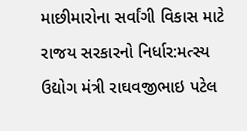માછીમારોના સર્વાંગી વિકાસ માટે રાજય સરકારનો નિર્ધાર:મત્સ્ય ઉદ્યોગ મંત્રી રાઘવજીભાઇ પટેલ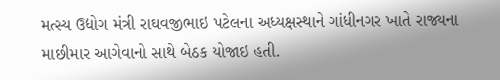મત્સ્ય ઉદ્યોગ મંત્રી રાઘવજીભાઇ પટેલના અધ્યક્ષસ્થાને ગાંધીનગર ખાતે રાજ્યના માછીમાર આગેવાનો સાથે બેઠક યોજાઇ હતી.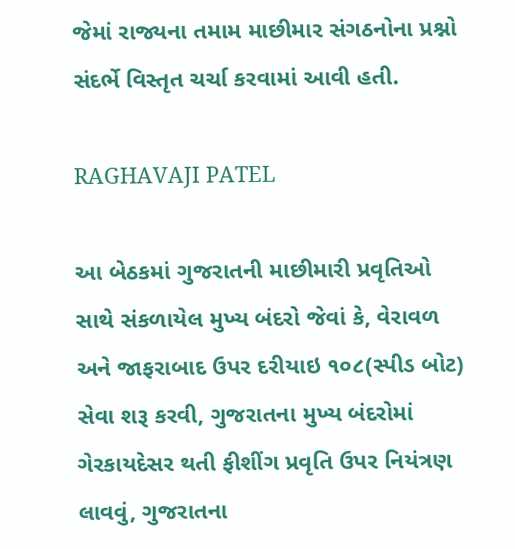જેમાં રાજ્યના તમામ માછીમાર સંગઠનોના પ્રશ્નો સંદર્ભે વિસ્તૃત ચર્ચા કરવામાં આવી હતી.

RAGHAVAJI PATEL

આ બેઠકમાં ગુજરાતની માછીમારી પ્રવૃતિઓ સાથે સંકળાયેલ મુખ્ય બંદરો જેવાં કે, વેરાવળ અને જાફરાબાદ ઉપર દરીયાઇ ૧૦૮(સ્પીડ બોટ) સેવા શરૂ કરવી, ગુજરાતના મુખ્ય બંદરોમાં ગેરકાયદેસર થતી ફીશીંગ પ્રવૃતિ ઉપર નિયંત્રણ લાવવું, ગુજરાતના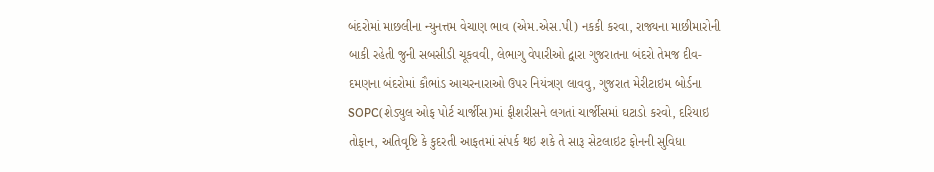બંદરોમાં માછલીના ન્યુનત્તમ વેચાણ ભાવ (એમ.એસ.પી) નકકી કરવા, રાજ્યના માછીમારોની બાકી રહેતી જુની સબસીડી ચૂકવવી, લેભાગુ વેપારીઓ દ્વારા ગુજરાતના બંદરો તેમજ દીવ-દમણના બંદરોમાં કૌભાંડ આચરનારાઓ ઉપર નિયંત્રણ લાવવુ, ગુજરાત મેરીટાઇમ બોર્ડના SOPC(શેડ્યુલ ઓફ પોર્ટ ચાર્જીસ)માં ફીશરીસને લગતાં ચાર્જીસમાં ઘટાડો કરવો, દરિયાઇ તોફાન, અતિવૃષ્ટિ કે કુદરતી આફતમાં સંપર્ક થઇ શકે તે સારૂ સેટલાઇટ ફોનની સુવિધા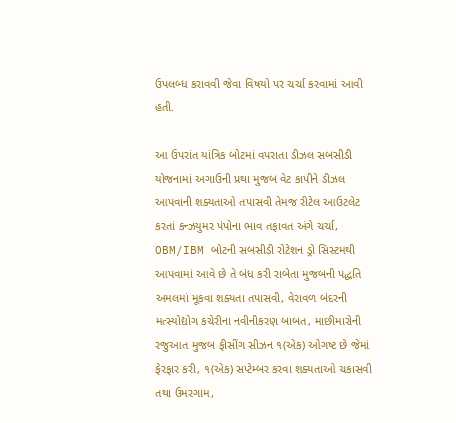ઉપલબ્ધ કરાવવી જેવા વિષયો પર ચર્ચા કરવામાં આવી હતી.

આ ઉપરાંત યાંત્રિક બોટમાં વપરાતા ડીઝલ સબસીડી યોજનામાં અગાઉની પ્રથા મુજબ વેટ કાપીને ડીઝલ આપવાની શક્યતાઓ તપાસવી તેમજ રીટેલ આઉટલેટ કરતાં કન્ઝયુમર પંપોના ભાવ તફાવત અંગે ચર્ચા, OBM/IBM બોટની સબસીડી રોટેશન ડ્રો સિસ્ટમથી આપવામાં આવે છે તે બંધ કરી રાબેતા મુજબની પદ્ધતિ અમલમાં મૂકવા શક્યતા તપાસવી, વેરાવળ બંદરની મત્સ્યોદ્યોગ કચેરીના નવીનીકરણ બાબત, માછીમારોની રજુઆત મુજબ ફીસીંગ સીઝન ૧(એક) ઓગષ્ટ છે જેમાં ફેરફાર કરી, ૧(એક) સપ્ટેમ્બર કરવા શક્યતાઓ ચકાસવી તથા ઉમરગામ,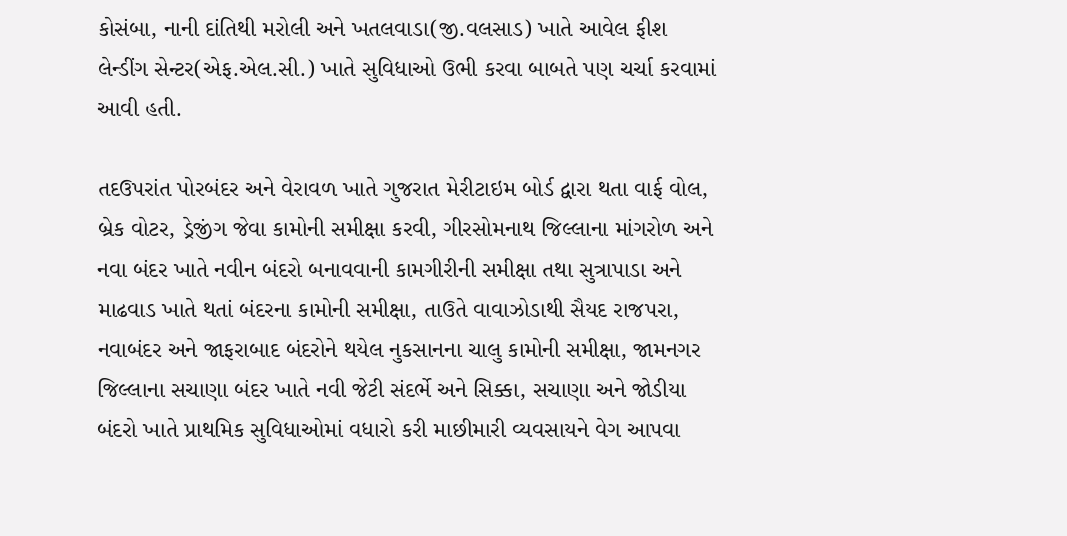કોસંબા, નાની દાંતિથી મરોલી અને ખતલવાડા(જી.વલસાડ) ખાતે આવેલ ફીશ લેન્ડીંગ સેન્ટર(એફ.એલ.સી.) ખાતે સુવિધાઓ ઉભી કરવા બાબતે પણ ચર્ચા કરવામાં આવી હતી.

તદઉપરાંત પોરબંદર અને વેરાવળ ખાતે ગુજરાત મેરીટાઇમ બોર્ડ દ્વારા થતા વાર્ફ વોલ, બ્રેક વોટર, ડ્રેજીંગ જેવા કામોની સમીક્ષા કરવી, ગીરસોમનાથ જિલ્લાના માંગરોળ અને નવા બંદર ખાતે નવીન બંદરો બનાવવાની કામગીરીની સમીક્ષા તથા સુત્રાપાડા અને માઢવાડ ખાતે થતાં બંદરના કામોની સમીક્ષા, તાઉતે વાવાઝોડાથી સૈયદ રાજપરા, નવાબંદર અને જાફરાબાદ બંદરોને થયેલ નુકસાનના ચાલુ કામોની સમીક્ષા, જામનગર જિલ્લાના સચાણા બંદર ખાતે નવી જેટી સંદર્ભે અને સિક્કા, સચાણા અને જોડીયા બંદરો ખાતે પ્રાથમિક સુવિધાઓમાં વધારો કરી માછીમારી વ્યવસાયને વેગ આપવા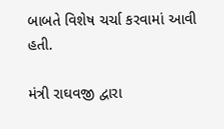બાબતે વિશેષ ચર્ચા કરવામાં આવી હતી.

મંત્રી રાઘવજી દ્વારા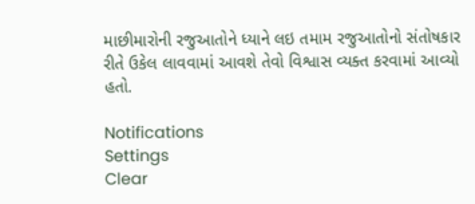માછીમારોની રજુઆતોને ધ્યાને લઇ તમામ રજુઆતોનો સંતોષકાર રીતે ઉકેલ લાવવામાં આવશે તેવો વિશ્વાસ વ્યક્ત કરવામાં આવ્યો હતો.

Notifications
Settings
Clear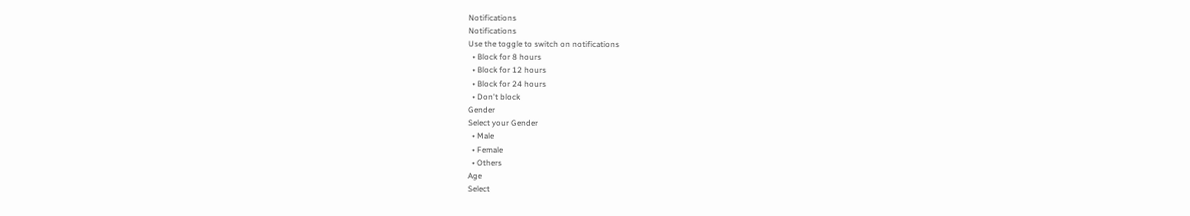Notifications
Notifications
Use the toggle to switch on notifications
  • Block for 8 hours
  • Block for 12 hours
  • Block for 24 hours
  • Don't block
Gender
Select your Gender
  • Male
  • Female
  • Others
Age
Select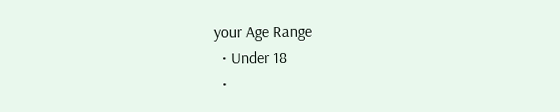your Age Range
  • Under 18
  •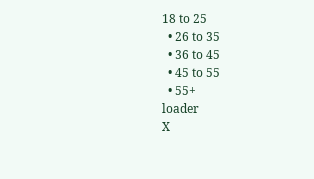18 to 25
  • 26 to 35
  • 36 to 45
  • 45 to 55
  • 55+
loader
X